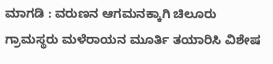ಮಾಗಡಿ : ವರುಣನ ಆಗಮನಕ್ಕಾಗಿ ಚಿಲೂರು ಗ್ರಾಮಸ್ಥರು ಮಳೆರಾಯನ ಮೂರ್ತಿ ತಯಾರಿಸಿ ವಿಶೇಷ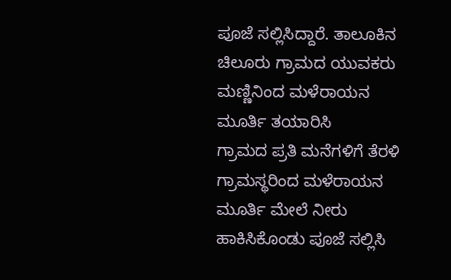ಪೂಜೆ ಸಲ್ಲಿಸಿದ್ದಾರೆ. ತಾಲೂಕಿನ ಚಿಲೂರು ಗ್ರಾಮದ ಯುವಕರು ಮಣ್ಣಿನಿಂದ ಮಳೆರಾಯನ ಮೂರ್ತಿ ತಯಾರಿಸಿ
ಗ್ರಾಮದ ಪ್ರತಿ ಮನೆಗಳಿಗೆ ತೆರಳಿ ಗ್ರಾಮಸ್ಥರಿಂದ ಮಳೆರಾಯನ ಮೂರ್ತಿ ಮೇಲೆ ನೀರು ಹಾಕಿಸಿಕೊಂಡು ಪೂಜೆ ಸಲ್ಲಿಸಿ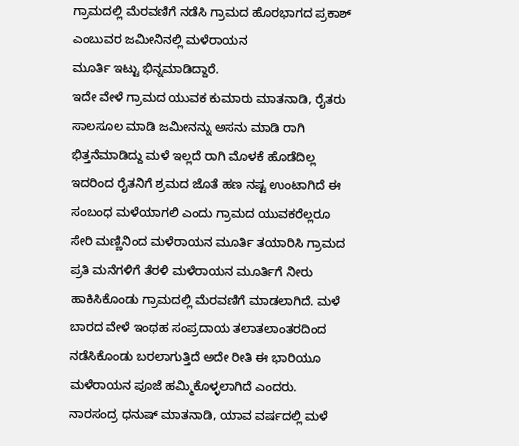ಗ್ರಾಮದಲ್ಲಿ ಮೆರವಣಿಗೆ ನಡೆಸಿ ಗ್ರಾಮದ ಹೊರಭಾಗದ ಪ್ರಕಾಶ್ ಎಂಬುವರ ಜಮೀನಿನಲ್ಲಿ ಮಳೆರಾಯನ
ಮೂರ್ತಿ ಇಟ್ಟು ಭಿನ್ನಮಾಡಿದ್ದಾರೆ.
ಇದೇ ವೇಳೆ ಗ್ರಾಮದ ಯುವಕ ಕುಮಾರು ಮಾತನಾಡಿ, ರೈತರು ಸಾಲಸೂಲ ಮಾಡಿ ಜಮೀನನ್ನು ಅಸನು ಮಾಡಿ ರಾಗಿ ಭಿತ್ತನೆಮಾಡಿದ್ದು ಮಳೆ ಇಲ್ಲದೆ ರಾಗಿ ಮೊಳಕೆ ಹೊಡೆದಿಲ್ಲ ಇದರಿಂದ ರೈತನಿಗೆ ಶ್ರಮದ ಜೊತೆ ಹಣ ನಷ್ಟ ಉಂಟಾಗಿದೆ ಈ ಸಂಬಂಧ ಮಳೆಯಾಗಲಿ ಎಂದು ಗ್ರಾಮದ ಯುವಕರೆಲ್ಲರೂ ಸೇರಿ ಮಣ್ಣಿನಿಂದ ಮಳೆರಾಯನ ಮೂರ್ತಿ ತಯಾರಿಸಿ ಗ್ರಾಮದ ಪ್ರತಿ ಮನೆಗಳಿಗೆ ತೆರಳಿ ಮಳೆರಾಯನ ಮೂರ್ತಿಗೆ ನೀರು ಹಾಕಿಸಿಕೊಂಡು ಗ್ರಾಮದಲ್ಲಿ ಮೆರವಣಿಗೆ ಮಾಡಲಾಗಿದೆ. ಮಳೆ ಬಾರದ ವೇಳೆ ಇಂಥಹ ಸಂಪ್ರದಾಯ ತಲಾತಲಾಂತರದಿಂದ
ನಡೆಸಿಕೊಂಡು ಬರಲಾಗುತ್ತಿದೆ ಅದೇ ರೀತಿ ಈ ಭಾರಿಯೂ ಮಳೆರಾಯನ ಪೂಜೆ ಹಮ್ಮಿಕೊಳ್ಳಲಾಗಿದೆ ಎಂದರು.
ನಾರಸಂದ್ರ ಧನುಷ್ ಮಾತನಾಡಿ, ಯಾವ ವರ್ಷದಲ್ಲಿ ಮಳೆ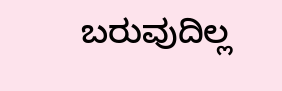ಬರುವುದಿಲ್ಲ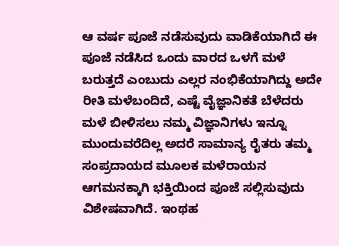ಆ ವರ್ಷ ಪೂಜೆ ನಡೆಸುವುದು ವಾಡಿಕೆಯಾಗಿದೆ ಈ ಪೂಜೆ ನಡೆಸಿದ ಒಂದು ವಾರದ ಒಳಗೆ ಮಳೆ ಬರುತ್ತದೆ ಎಂಬುದು ಎಲ್ಲರ ನಂಭಿಕೆಯಾಗಿದ್ದು ಅದೇ ರೀತಿ ಮಳೆಬಂದಿದೆ, ಎಷ್ಟೆ ವೈಜ್ಞಾನಿಕತೆ ಬೆಳೆದರು ಮಳೆ ಬೀಳಿಸಲು ನಮ್ಮ ವಿಜ್ಞಾನಿಗಳು ಇನ್ನೂ ಮುಂದುವರೆದಿಲ್ಲ ಅದರೆ ಸಾಮಾನ್ಯ ರೈತರು ತಮ್ಮ ಸಂಪ್ರದಾಯದ ಮೂಲಕ ಮಳೆರಾಯನ ಆಗಮನಕ್ಕಾಗಿ ಭಕ್ತಿಯಿಂದ ಪೂಜೆ ಸಲ್ಲಿಸುವುದು ವಿಶೇಷವಾಗಿದೆ. ಇಂಥಹ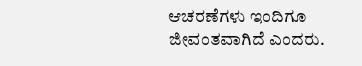ಆಚರಣೆಗಳು ಇಂದಿಗೂ ಜೀವಂತವಾಗಿದೆ ಎಂದರು.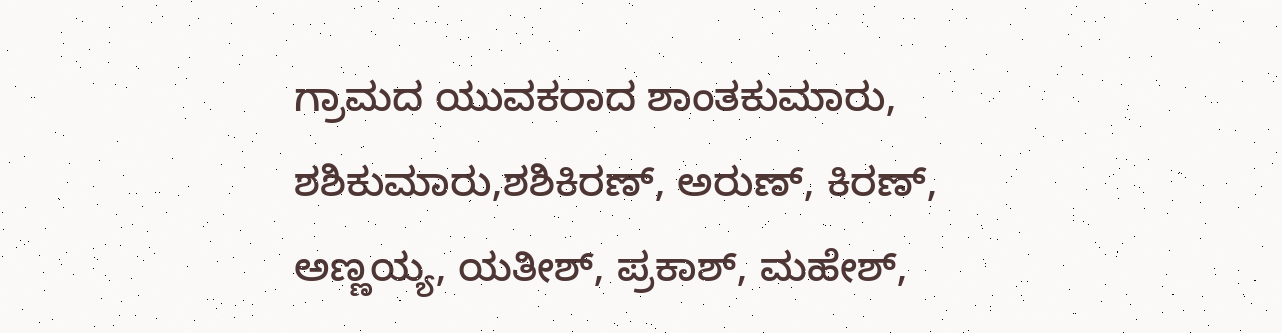ಗ್ರಾಮದ ಯುವಕರಾದ ಶಾಂತಕುಮಾರು, ಶಶಿಕುಮಾರು,ಶಶಿಕಿರಣ್, ಅರುಣ್, ಕಿರಣ್, ಅಣ್ಣಯ್ಯ, ಯತೀಶ್, ಪ್ರಕಾಶ್, ಮಹೇಶ್,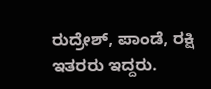ರುದ್ರೇಶ್, ಪಾಂಡೆ, ರಕ್ಷಿ ಇತರರು ಇದ್ದರು.